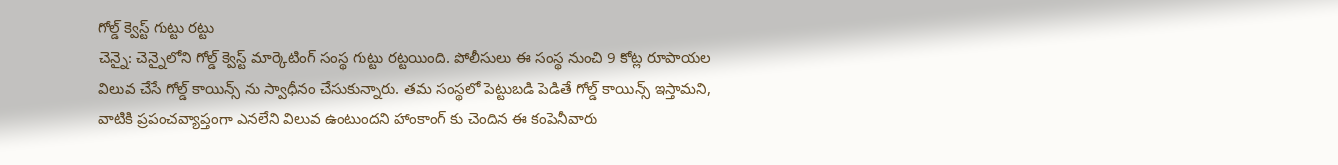గోల్డ్ క్వెస్ట్ గుట్టు రట్టు
చెన్నై: చెన్నైలోని గోల్డ్ క్వెస్ట్ మార్కెటింగ్ సంస్థ గుట్టు రట్టయింది. పోలీసులు ఈ సంస్థ నుంచి 9 కోట్ల రూపాయల విలువ చేసే గోల్డ్ కాయిన్స్ ను స్వాధీనం చేసుకున్నారు. తమ సంస్థలో పెట్టుబడి పెడితే గోల్డ్ కాయిన్స్ ఇస్తామని, వాటికి ప్రపంచవ్యాప్తంగా ఎనలేని విలువ ఉంటుందని హాంకాంగ్ కు చెందిన ఈ కంపెనీవారు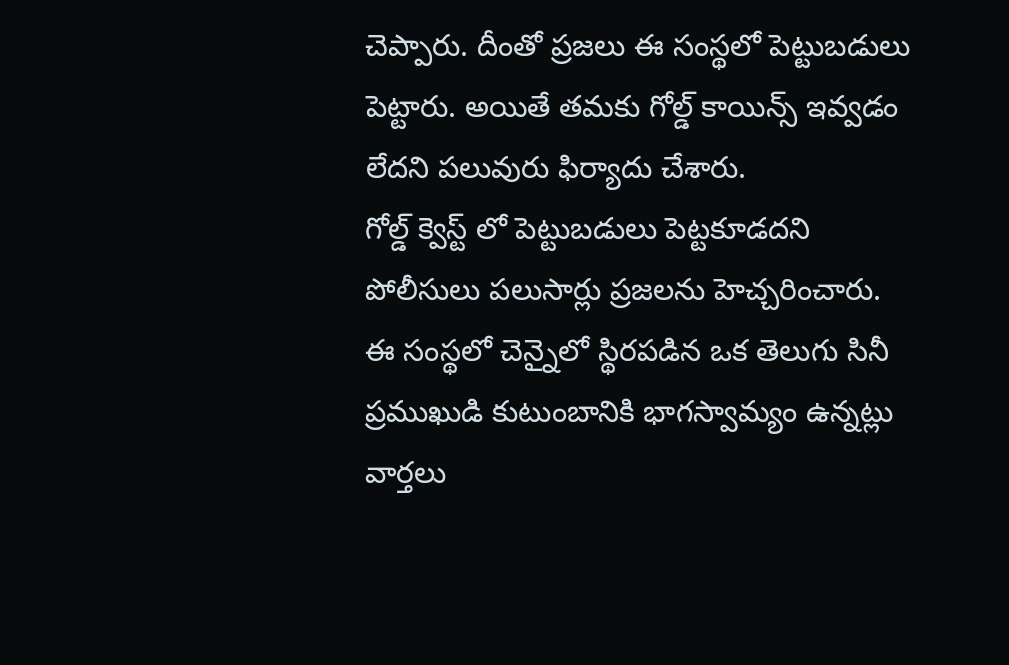చెప్పారు. దీంతో ప్రజలు ఈ సంస్థలో పెట్టుబడులు పెట్టారు. అయితే తమకు గోల్డ్ కాయిన్స్ ఇవ్వడం లేదని పలువురు ఫిర్యాదు చేశారు.
గోల్డ్ క్వెస్ట్ లో పెట్టుబడులు పెట్టకూడదని పోలీసులు పలుసార్లు ప్రజలను హెచ్చరించారు. ఈ సంస్థలో చెన్నైలో స్థిరపడిన ఒక తెలుగు సినీ ప్రముఖుడి కుటుంబానికి భాగస్వామ్యం ఉన్నట్లు వార్తలు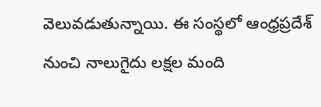వెలువడుతున్నాయి. ఈ సంస్థలో ఆంధ్రప్రదేశ్ నుంచి నాలుగైదు లక్షల మంది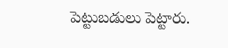పెట్టుబడులు పెట్టారు.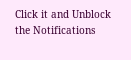Click it and Unblock the Notifications